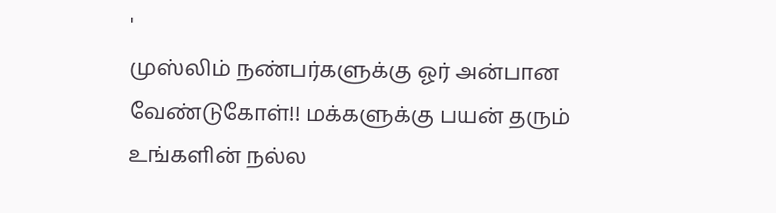'
முஸ்லிம் நண்பர்களுக்கு ஓர் அன்பான வேண்டுகோள்!! மக்களுக்கு பயன் தரும் உங்களின் நல்ல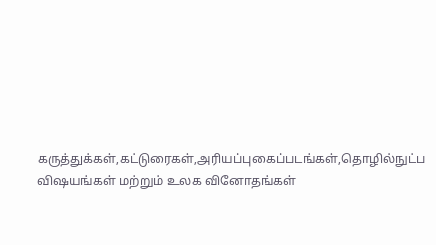கருத்துக்கள்,கட்டுரைகள்,அரியப்புகைப்படங்கள்,தொழில்நுட்ப விஷயங்கள் மற்றும் உலக வினோதங்கள்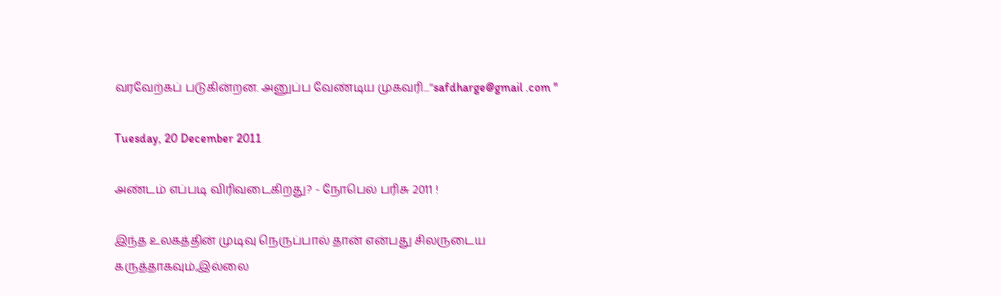வரவேற்கப் படுகின்றன. அனுப்ப வேண்டிய முகவரி...''safdharge@gmail .com ''

Tuesday, 20 December 2011

அண்டம் எப்படி விரிவடைகிறது? - நோபெல் பரிசு 2011 !

இந்த உலகத்தின் முடிவு நெருப்பால் தான் என்பது சிலருடைய கருத்தாகவும்,இல்லை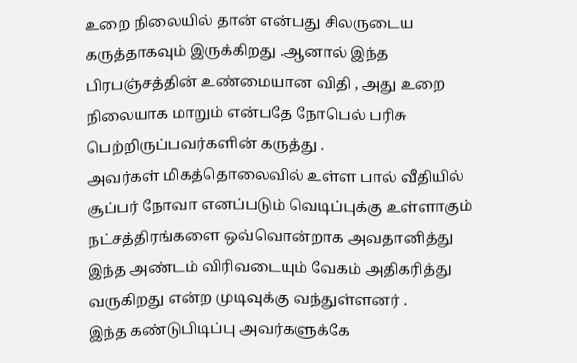உறை நிலையில் தான் என்பது சிலருடைய கருத்தாகவும் இருக்கிறது .ஆனால் இந்த பிரபஞ்சத்தின் உண்மையான விதி , அது உறை நிலையாக மாறும் என்பதே நோபெல் பரிசு பெற்றிருப்பவர்களின் கருத்து .
அவர்கள் மிகத்தொலைவில் உள்ள பால் வீதியில் சூப்பர் நோவா எனப்படும் வெடிப்புக்கு உள்ளாகும் நட்சத்திரங்களை ஒவ்வொன்றாக அவதானித்து இந்த அண்டம் விரிவடையும் வேகம் அதிகரித்து வருகிறது என்ற முடிவுக்கு வந்துள்ளனர் .
இந்த கண்டுபிடிப்பு அவர்களுக்கே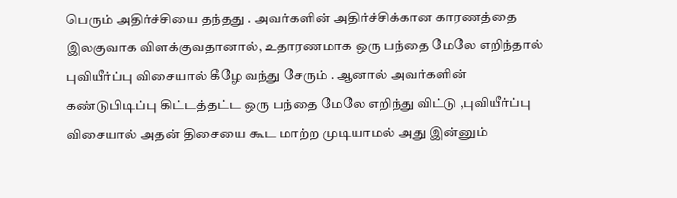பெரும் அதிர்ச்சியை தந்தது . அவர்களின் அதிர்ச்சிக்கான காரணத்தை இலகுவாக விளக்குவதானால், உதாரணமாக ஒரு பந்தை மேலே எறிந்தால் புவியீர்ப்பு விசையால் கீழே வந்து சேரும் . ஆனால் அவர்களின் கண்டுபிடிப்பு கிட்டத்தட்ட ஒரு பந்தை மேலே எறிந்து விட்டு ,புவியீர்ப்பு விசையால் அதன் திசையை கூட மாற்ற முடியாமல் அது இன்னும்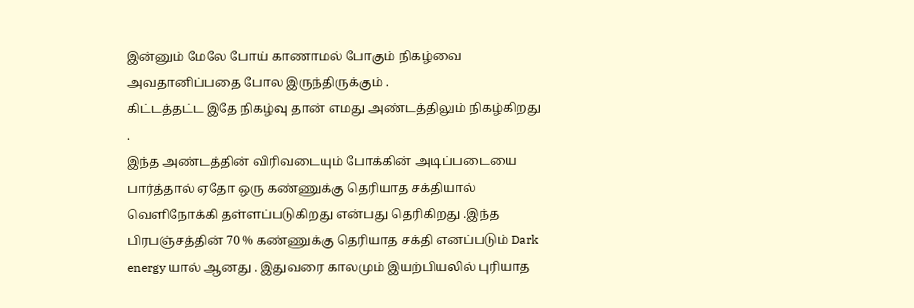இன்னும் மேலே போய் காணாமல் போகும் நிகழ்வை அவதானிப்பதை போல இருந்திருக்கும் .
கிட்டத்தட்ட இதே நிகழ்வு தான் எமது அண்டத்திலும் நிகழ்கிறது .
இந்த அண்டத்தின் விரிவடையும் போக்கின் அடிப்படையை பார்த்தால் ஏதோ ஒரு கண்ணுக்கு தெரியாத சக்தியால் வெளிநோக்கி தள்ளப்படுகிறது என்பது தெரிகிறது .இந்த பிரபஞ்சத்தின் 70 % கண்ணுக்கு தெரியாத சக்தி எனப்படும் Dark energy யால் ஆனது . இதுவரை காலமும் இயற்பியலில் புரியாத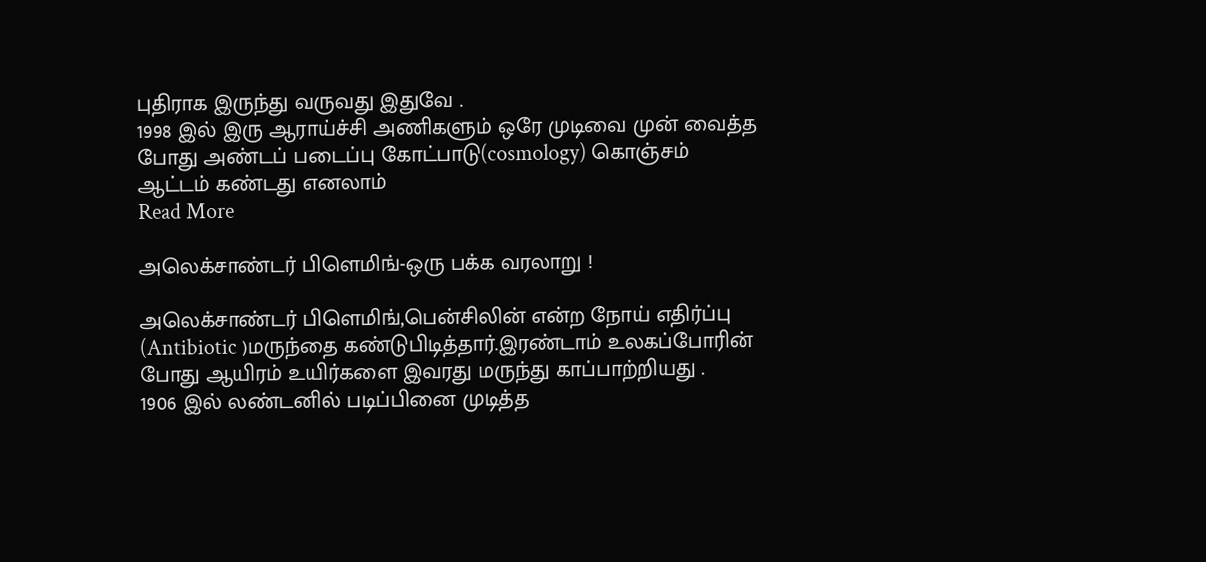புதிராக இருந்து வருவது இதுவே .
1998 இல் இரு ஆராய்ச்சி அணிகளும் ஒரே முடிவை முன் வைத்த போது அண்டப் படைப்பு கோட்பாடு(cosmology) கொஞ்சம் ஆட்டம் கண்டது எனலாம்
Read More

அலெக்சாண்டர் பிளெமிங்-ஒரு பக்க வரலாறு !

அலெக்சாண்டர் பிளெமிங்,பென்சிலின் என்ற நோய் எதிர்ப்பு (Antibiotic )மருந்தை கண்டுபிடித்தார்.இரண்டாம் உலகப்போரின் போது ஆயிரம் உயிர்களை இவரது மருந்து காப்பாற்றியது .
1906 இல் லண்டனில் படிப்பினை முடித்த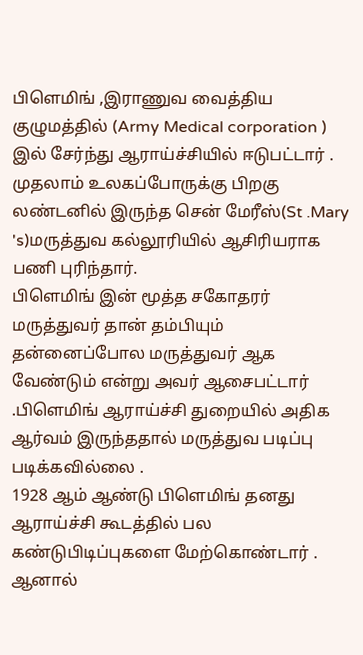பிளெமிங் ,இராணுவ வைத்திய குழுமத்தில் (Army Medical corporation ) இல் சேர்ந்து ஆராய்ச்சியில் ஈடுபட்டார் . முதலாம் உலகப்போருக்கு பிறகு லண்டனில் இருந்த சென் மேரீஸ்(St .Mary 's)மருத்துவ கல்லூரியில் ஆசிரியராக பணி புரிந்தார்.
பிளெமிங் இன் மூத்த சகோதரர் மருத்துவர் தான் தம்பியும் தன்னைப்போல மருத்துவர் ஆக வேண்டும் என்று அவர் ஆசைபட்டார் .பிளெமிங் ஆராய்ச்சி துறையில் அதிக ஆர்வம் இருந்ததால் மருத்துவ படிப்பு படிக்கவில்லை .
1928 ஆம் ஆண்டு பிளெமிங் தனது ஆராய்ச்சி கூடத்தில் பல கண்டுபிடிப்புகளை மேற்கொண்டார் . ஆனால்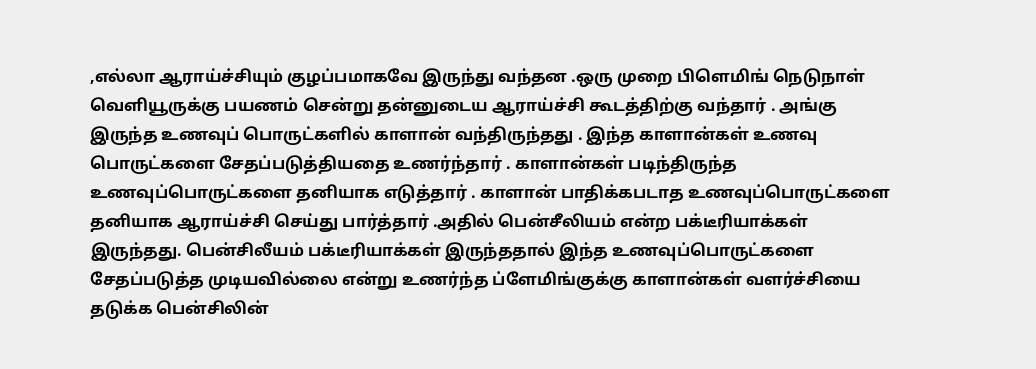,எல்லா ஆராய்ச்சியும் குழப்பமாகவே இருந்து வந்தன .ஒரு முறை பிளெமிங் நெடுநாள் வெளியூருக்கு பயணம் சென்று தன்னுடைய ஆராய்ச்சி கூடத்திற்கு வந்தார் . அங்கு இருந்த உணவுப் பொருட்களில் காளான் வந்திருந்தது . இந்த காளான்கள் உணவு பொருட்களை சேதப்படுத்தியதை உணர்ந்தார் . காளான்கள் படிந்திருந்த உணவுப்பொருட்களை தனியாக எடுத்தார் . காளான் பாதிக்கபடாத உணவுப்பொருட்களை தனியாக ஆராய்ச்சி செய்து பார்த்தார் .அதில் பென்சீலியம் என்ற பக்டீரியாக்கள் இருந்தது. பென்சிலீயம் பக்டீரியாக்கள் இருந்ததால் இந்த உணவுப்பொருட்களை சேதப்படுத்த முடியவில்லை என்று உணர்ந்த ப்ளேமிங்குக்கு காளான்கள் வளர்ச்சியை தடுக்க பென்சிலின்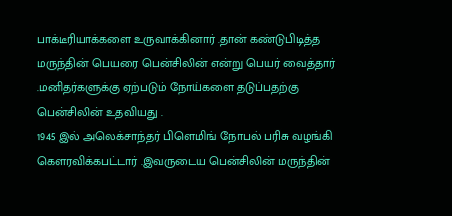பாக்டீரியாக்களை உருவாக்கினார் .தான் கண்டுபிடித்த மருந்தின் பெயரை பென்சிலின் என்று பெயர் வைத்தார் .மனிதர்களுக்கு ஏற்படும் நோய்களை தடுப்பதற்கு பென்சிலின் உதவியது .
1945 இல் அலெக்சாந்தர் பிளெமிங் நோபல் பரிசு வழங்கி கௌரவிக்கபட்டார் .இவருடைய பென்சிலின் மருந்தின்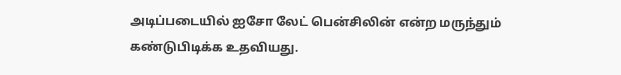அடிப்படையில் ஐசோ லேட் பென்சிலின் என்ற மருந்தும் கண்டுபிடிக்க உதவியது.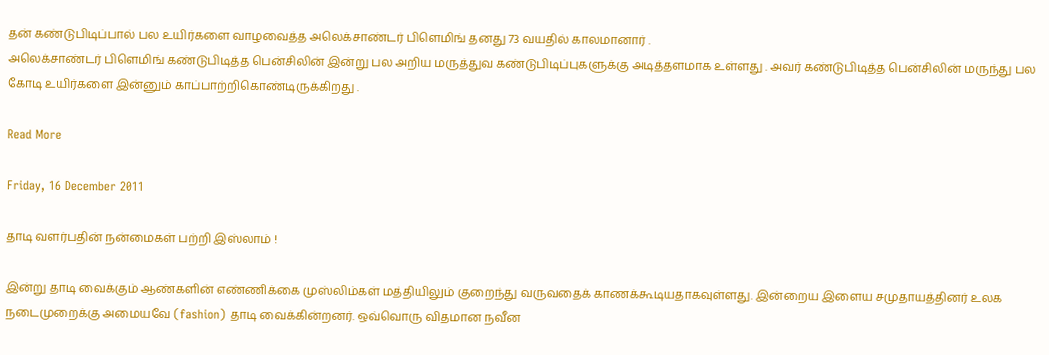தன் கண்டுபிடிப்பால் பல உயிர்களை வாழவைத்த அலெக்சாண்டர் பிளெமிங் தனது 73 வயதில் காலமானார் .
அலெக்சாண்டர் பிளெமிங் கண்டுபிடித்த பென்சிலின் இன்று பல அறிய மருத்துவ கண்டுபிடிப்புகளுக்கு அடித்தளமாக உள்ளது . அவர் கண்டுபிடித்த பென்சிலின் மருந்து பல கோடி உயிர்களை இன்னும் காப்பாற்றிகொண்டிருக்கிறது .

Read More

Friday, 16 December 2011

தாடி வளர்பதின் நன்மைகள் பற்றி இஸ்லாம் !

இன்று தாடி வைக்கும் ஆண்களின் எண்ணிக்கை முஸ்லிம்கள் மத்தியிலும் குறைந்து வருவதைக் காணக்கூடியதாகவுள்ளது. இன்றைய இளைய சமுதாயத்தினர் உலக நடைமுறைக்கு அமையவே (fashion) தாடி வைக்கின்றனர். ஒவ்வொரு விதமான நவீன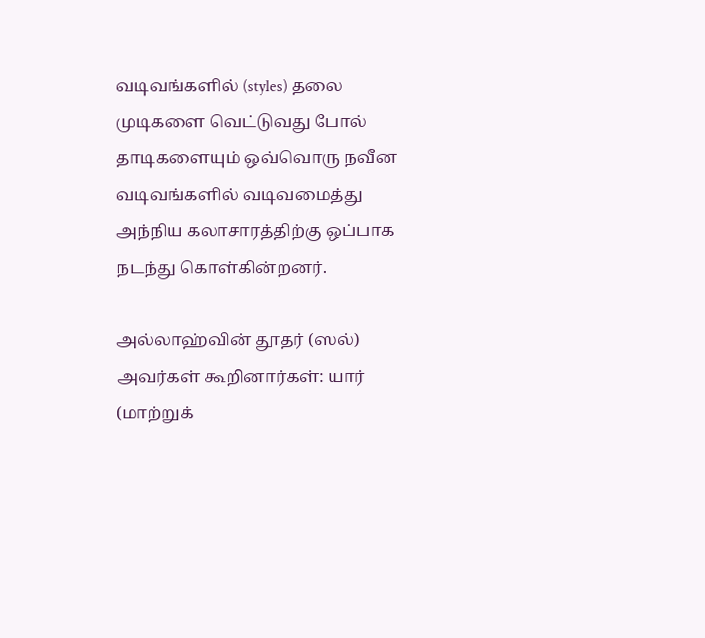வடிவங்களில் (styles) தலை முடிகளை வெட்டுவது போல் தாடிகளையும் ஒவ்வொரு நவீன வடிவங்களில் வடிவமைத்து அந்நிய கலாசாரத்திற்கு ஒப்பாக நடந்து கொள்கின்றனர்.

அல்லாஹ்வின் தூதர் (ஸல்) அவர்கள் கூறினார்கள்: யார் (மாற்றுக்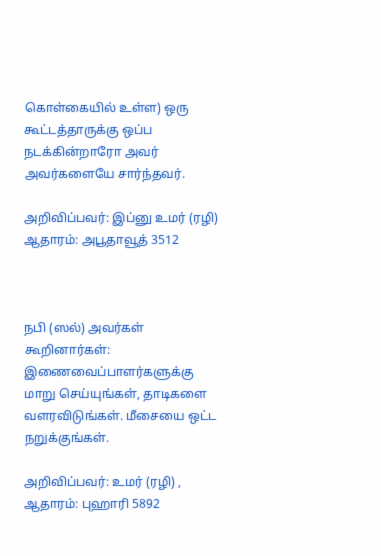கொள்கையில் உள்ள) ஒரு கூட்டத்தாருக்கு ஒப்ப நடக்கின்றாரோ அவர் அவர்களையே சார்ந்தவர்.

அறிவிப்பவர்: இப்னு உமர் (ரழி) ஆதாரம்: அபூதாவூத் 3512



நபி (ஸல்) அவர்கள் கூறினார்கள்: இணைவைப்பாளர்களுக்கு மாறு செய்யுங்கள், தாடிகளை வளரவிடுங்கள். மீசையை ஒட்ட நறுக்குங்கள்.

அறிவிப்பவர்: உமர் (ரழி) , ஆதாரம்: புஹாரி 5892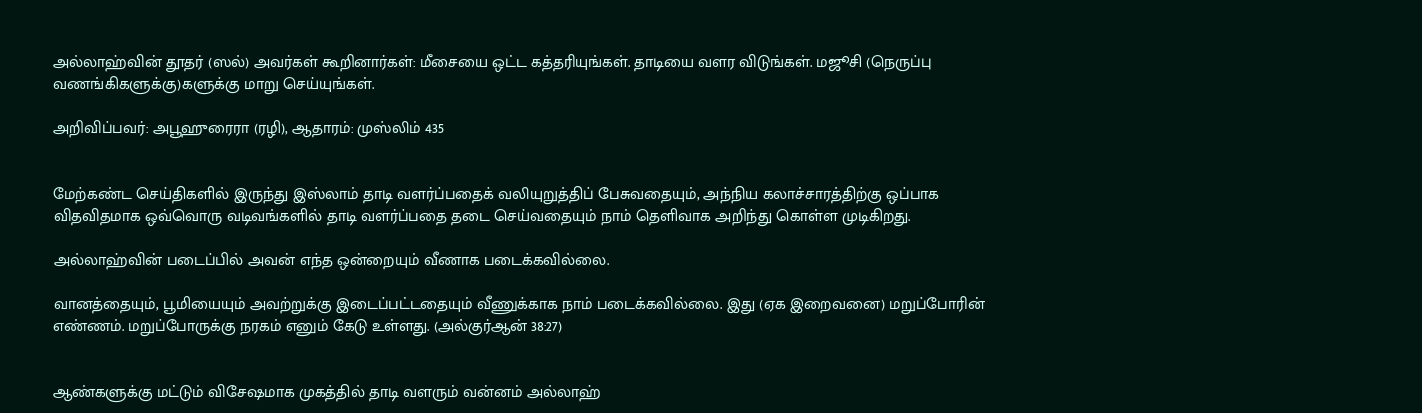அல்லாஹ்வின் தூதர் (ஸல்) அவர்கள் கூறினார்கள்: மீசையை ஒட்ட கத்தரியுங்கள். தாடியை வளர விடுங்கள். மஜூசி (நெருப்பு வணங்கிகளுக்கு)களுக்கு மாறு செய்யுங்கள்.

அறிவிப்பவர்: அபூஹுரைரா (ரழி), ஆதாரம்: முஸ்லிம் 435


மேற்கண்ட செய்திகளில் இருந்து இஸ்லாம் தாடி வளர்ப்பதைக் வலியுறுத்திப் பேசுவதையும், அந்நிய கலாச்சாரத்திற்கு ஒப்பாக விதவிதமாக ஒவ்வொரு வடிவங்களில் தாடி வளர்ப்பதை தடை செய்வதையும் நாம் தெளிவாக அறிந்து கொள்ள முடிகிறது.

அல்லாஹ்வின் படைப்பில் அவன் எந்த ஒன்றையும் வீணாக படைக்கவில்லை.

வானத்தையும், பூமியையும் அவற்றுக்கு இடைப்பட்டதையும் வீணுக்காக நாம் படைக்கவில்லை. இது (ஏக இறைவனை) மறுப்போரின் எண்ணம். மறுப்போருக்கு நரகம் எனும் கேடு உள்ளது. (அல்குர்ஆன் 38:27)


ஆண்களுக்கு மட்டும் விசேஷமாக முகத்தில் தாடி வளரும் வன்னம் அல்லாஹ்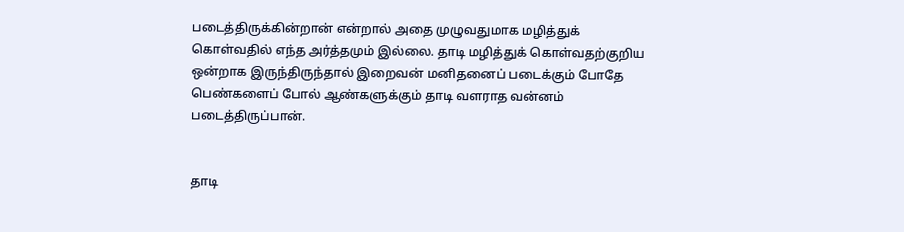படைத்திருக்கின்றான் என்றால் அதை முழுவதுமாக மழித்துக் கொள்வதில் எந்த அர்த்தமும் இல்லை. தாடி மழித்துக் கொள்வதற்குறிய ஒன்றாக இருந்திருந்தால் இறைவன் மனிதனைப் படைக்கும் போதே பெண்களைப் போல் ஆண்களுக்கும் தாடி வளராத வன்னம் படைத்திருப்பான்.


தாடி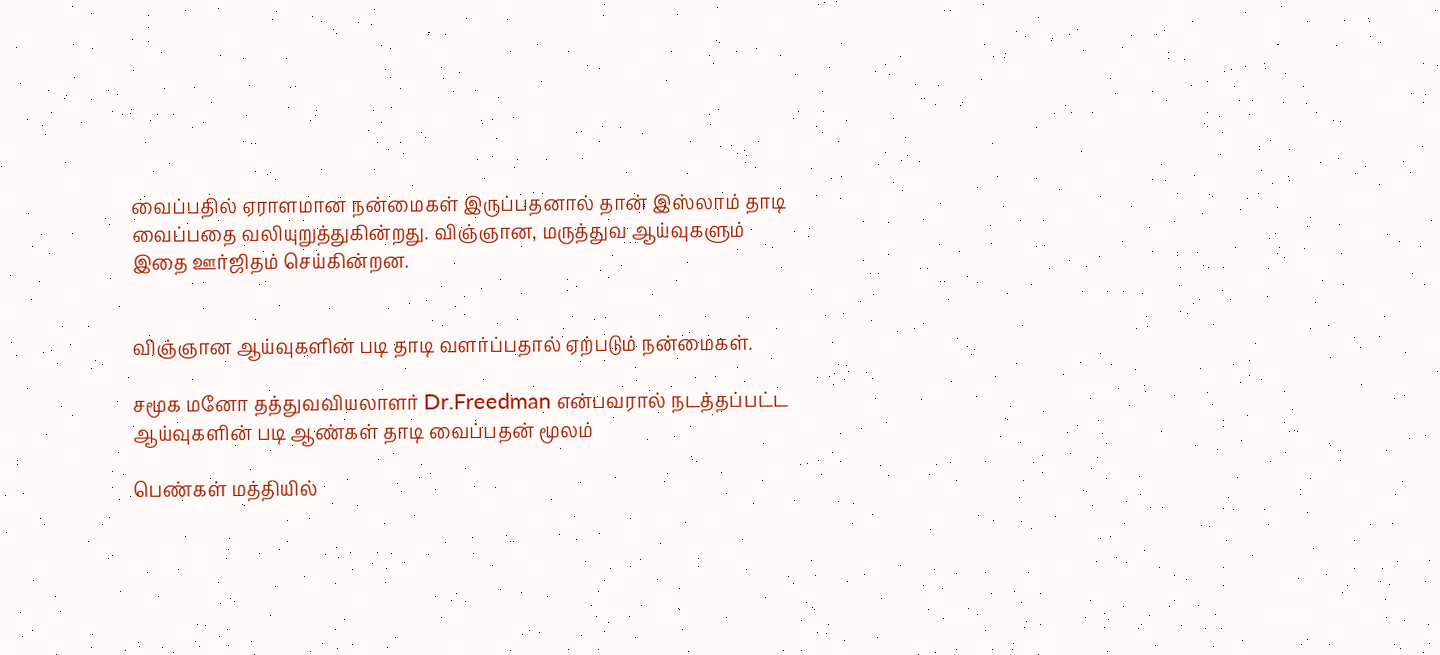வைப்பதில் ஏராளமான நன்மைகள் இருப்பதனால் தான் இஸ்லாம் தாடி வைப்பதை வலியுறுத்துகின்றது. விஞ்ஞான, மருத்துவ ஆய்வுகளும் இதை ஊர்ஜிதம் செய்கின்றன.


விஞ்ஞான ஆய்வுகளின் படி தாடி வளர்ப்பதால் ஏற்படும் நன்மைகள்.

சமூக மனோ தத்துவவியலாளர் Dr.Freedman என்பவரால் நடத்தப்பட்ட ஆய்வுகளின் படி ஆண்கள் தாடி வைப்பதன் மூலம்

பெண்கள் மத்தியில்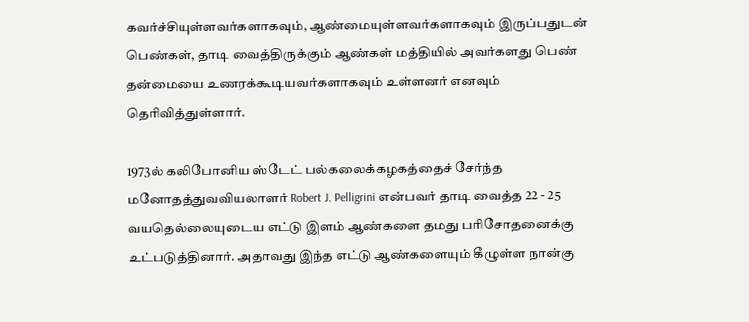கவர்ச்சியுள்ளவர்களாகவும், ஆண்மையுள்ளவர்களாகவும் இருப்பதுடன் பெண்கள், தாடி வைத்திருக்கும் ஆண்கள் மத்தியில் அவர்களது பெண் தன்மையை உணரக்கூடியவர்களாகவும் உள்ளனர் எனவும் தெரிவித்துள்ளார்.

1973ல் கலிபோனிய ஸ்டேட் பல்கலைக்கழகத்தைச் சேர்ந்த மனோதத்துவவியலாளர் Robert J. Pelligrini என்பவர் தாடி வைத்த 22 - 25 வயதெல்லையுடைய எட்டு இளம் ஆண்களை தமது பரிசோதனைக்கு உட்படுத்தினார். அதாவது இந்த எட்டு ஆண்களையும் கீழுள்ள நான்கு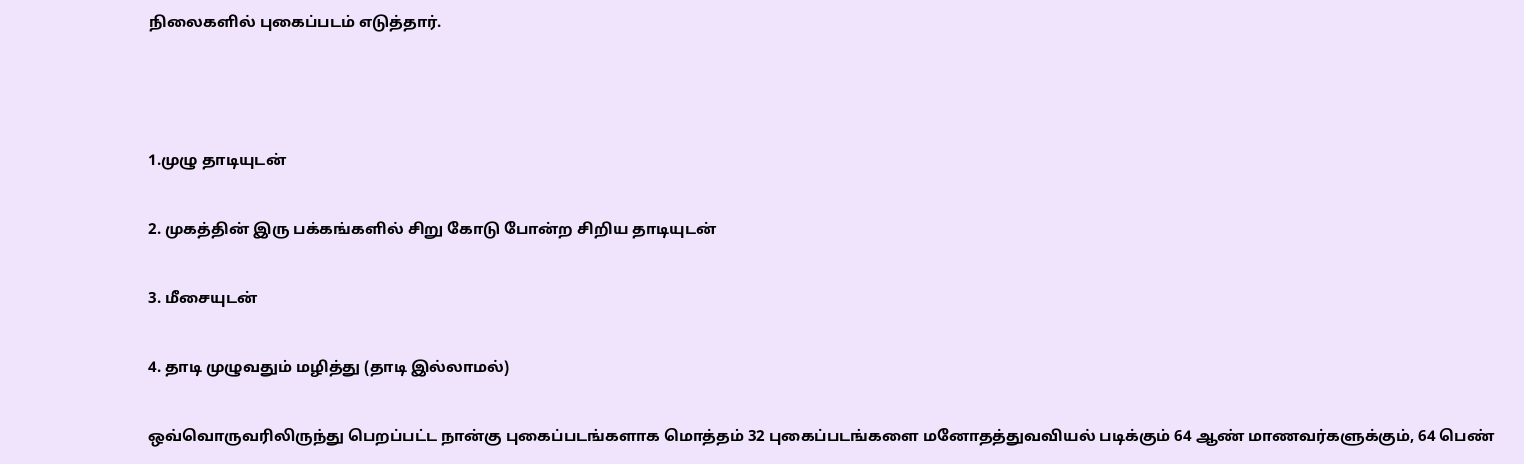நிலைகளில் புகைப்படம் எடுத்தார்.



1.முழு தாடியுடன்

2. முகத்தின் இரு பக்கங்களில் சிறு கோடு போன்ற சிறிய தாடியுடன்

3. மீசையுடன்

4. தாடி முழுவதும் மழித்து (தாடி இல்லாமல்)

ஒவ்வொருவரிலிருந்து பெறப்பட்ட நான்கு புகைப்படங்களாக மொத்தம் 32 புகைப்படங்களை மனோதத்துவவியல் படிக்கும் 64 ஆண் மாணவர்களுக்கும், 64 பெண்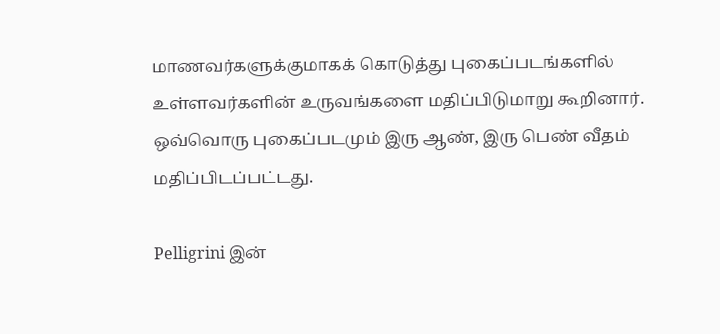மாணவர்களுக்குமாகக் கொடுத்து புகைப்படங்களில் உள்ளவர்களின் உருவங்களை மதிப்பிடுமாறு கூறினார். ஒவ்வொரு புகைப்படமும் இரு ஆண், இரு பெண் வீதம் மதிப்பிடப்பட்டது.

Pelligrini இன்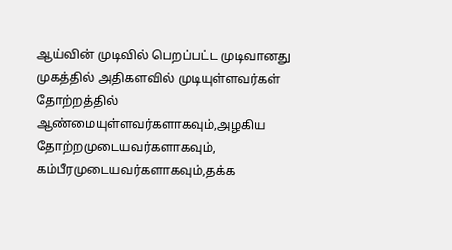ஆய்வின் முடிவில் பெறப்பட்ட முடிவானது முகத்தில் அதிகளவில் முடியுள்ளவர்கள் தோற்றத்தில் ஆண்மையுள்ளவர்களாகவும்,அழகிய தோற்றமுடையவர்களாகவும், கம்பீரமுடையவர்களாகவும்,தக்க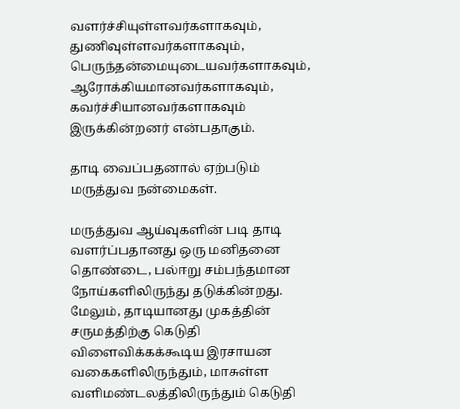வளர்ச்சியுள்ளவர்களாகவும், துணிவுள்ளவர்களாகவும், பெருந்தன்மையுடையவர்களாகவும், ஆரோக்கியமானவர்களாகவும், கவர்ச்சியானவர்களாகவும் இருக்கின்றனர் என்பதாகும்.

தாடி வைப்பதனால் ஏற்படும் மருத்துவ நன்மைகள்.

மருத்துவ ஆய்வுகளின் படி தாடி வளர்ப்பதானது ஒரு மனிதனை தொண்டை, பல்ஈறு சம்பந்தமான நோய்களிலிருந்து தடுக்கின்றது. மேலும், தாடியானது முகத்தின் சருமத்திற்கு கெடுதி விளைவிக்கக்கூடிய இரசாயன வகைகளிலிருந்தும், மாசுள்ள வளிமண்டலத்திலிருந்தும் கெடுதி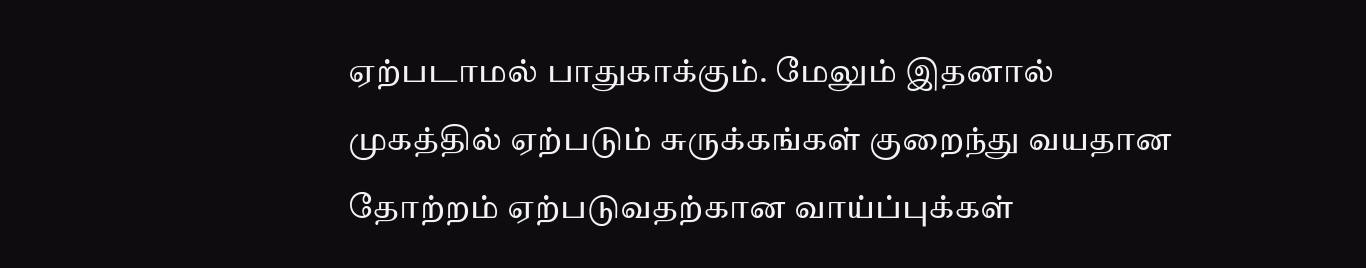ஏற்படாமல் பாதுகாக்கும். மேலும் இதனால் முகத்தில் ஏற்படும் சுருக்கங்கள் குறைந்து வயதான தோற்றம் ஏற்படுவதற்கான வாய்ப்புக்கள்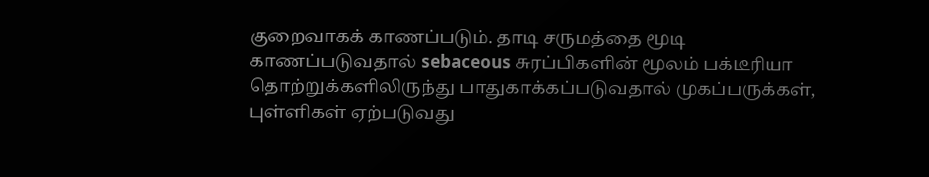குறைவாகக் காணப்படும். தாடி சருமத்தை மூடி காணப்படுவதால் sebaceous சுரப்பிகளின் மூலம் பக்டீரியா தொற்றுக்களிலிருந்து பாதுகாக்கப்படுவதால் முகப்பருக்கள், புள்ளிகள் ஏற்படுவது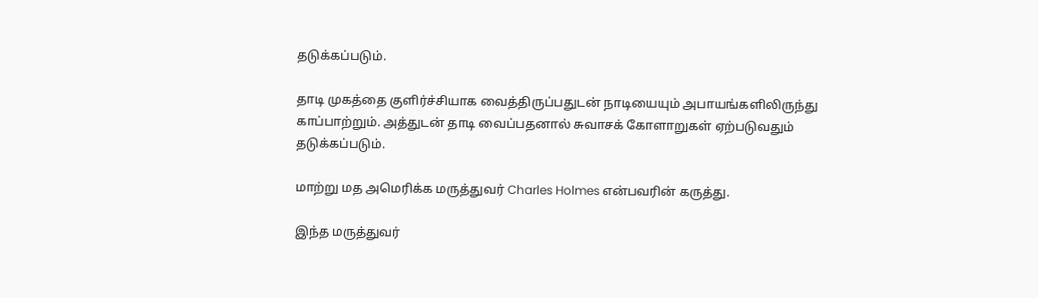தடுக்கப்படும்.

தாடி முகத்தை குளிர்ச்சியாக வைத்திருப்பதுடன் நாடியையும் அபாயங்களிலிருந்து காப்பாற்றும். அத்துடன் தாடி வைப்பதனால் சுவாசக் கோளாறுகள் ஏற்படுவதும் தடுக்கப்படும்.

மாற்று மத அமெரிக்க மருத்துவர் Charles Holmes என்பவரின் கருத்து.

இந்த மருத்துவர்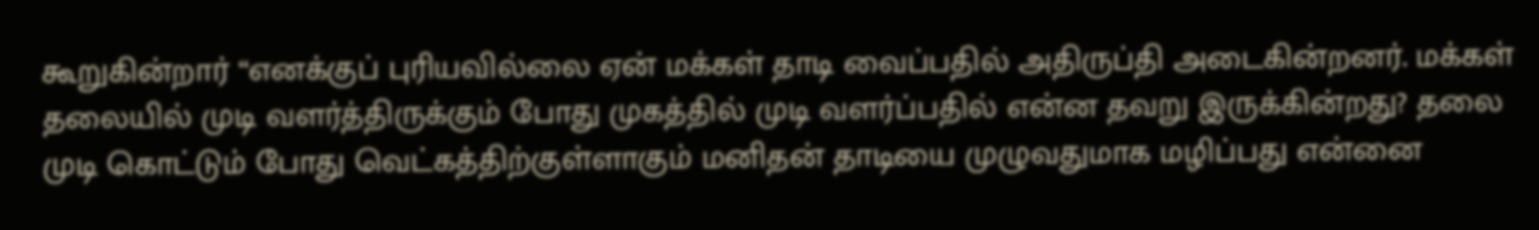கூறுகின்றார் “எனக்குப் புரியவில்லை ஏன் மக்கள் தாடி வைப்பதில் அதிருப்தி அடைகின்றனர். மக்கள் தலையில் முடி வளர்த்திருக்கும் போது முகத்தில் முடி வளர்ப்பதில் என்ன தவறு இருக்கின்றது? தலை முடி கொட்டும் போது வெட்கத்திற்குள்ளாகும் மனிதன் தாடியை முழுவதுமாக மழிப்பது என்னை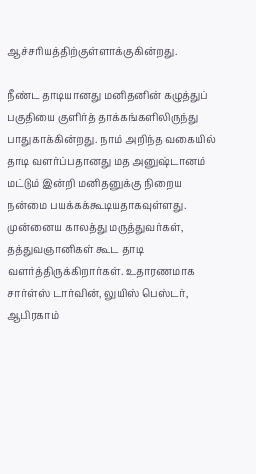ஆச்சரியத்திற்குள்ளாக்குகின்றது.

நீண்ட தாடியானது மனிதனின் கழுத்துப் பகுதியை குளிர்த் தாக்கங்களிலிருந்து பாதுகாக்கின்றது. நாம் அறிந்த வகையில் தாடி வளர்ப்பதானது மத அனுஷ்டானம் மட்டும் இன்றி மனிதனுக்கு நிறைய நன்மை பயக்கக்கூடியதாகவுள்ளது. முன்னைய காலத்து மருத்துவர்கள், தத்துவஞானிகள் கூட தாடி வளர்த்திருக்கிறார்கள். உதாரணமாக சார்ள்ஸ் டார்வின், லுயிஸ் பெஸ்டர், ஆபிரகாம்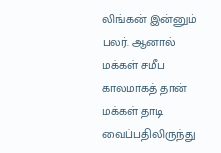லிங்கன் இன்னும் பலர். ஆனால் மக்கள் சமீப காலமாகத் தான் மக்கள் தாடி வைப்பதிலிருந்து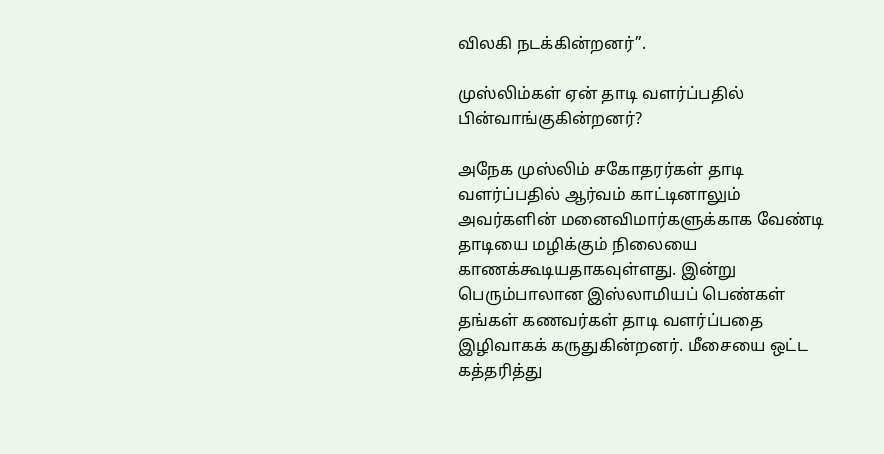விலகி நடக்கின்றனர்”.

முஸ்லிம்கள் ஏன் தாடி வளர்ப்பதில் பின்வாங்குகின்றனர்?

அநேக முஸ்லிம் சகோதரர்கள் தாடி வளர்ப்பதில் ஆர்வம் காட்டினாலும் அவர்களின் மனைவிமார்களுக்காக வேண்டி தாடியை மழிக்கும் நிலையை காணக்கூடியதாகவுள்ளது. இன்று பெரும்பாலான இஸ்லாமியப் பெண்கள் தங்கள் கணவர்கள் தாடி வளர்ப்பதை இழிவாகக் கருதுகின்றனர். மீசையை ஒட்ட கத்தரித்து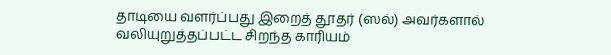தாடியை வளர்ப்பது இறைத் தூதர் (ஸல்) அவர்களால் வலியுறுத்தப்பட்ட சிறந்த காரியம்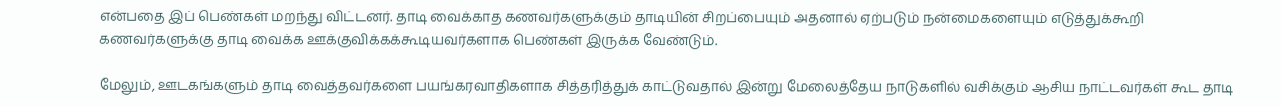என்பதை இப் பெண்கள் மறந்து விட்டனர். தாடி வைக்காத கணவர்களுக்கும் தாடியின் சிறப்பையும் அதனால் ஏற்படும் நன்மைகளையும் எடுத்துக்கூறி கணவர்களுக்கு தாடி வைக்க ஊக்குவிக்கக்கூடியவர்களாக பெண்கள் இருக்க வேண்டும்.

மேலும், ஊடகங்களும் தாடி வைத்தவர்களை பயங்கரவாதிகளாக சித்தரித்துக் காட்டுவதால் இன்று மேலைத்தேய நாடுகளில் வசிக்கும் ஆசிய நாட்டவர்கள் கூட தாடி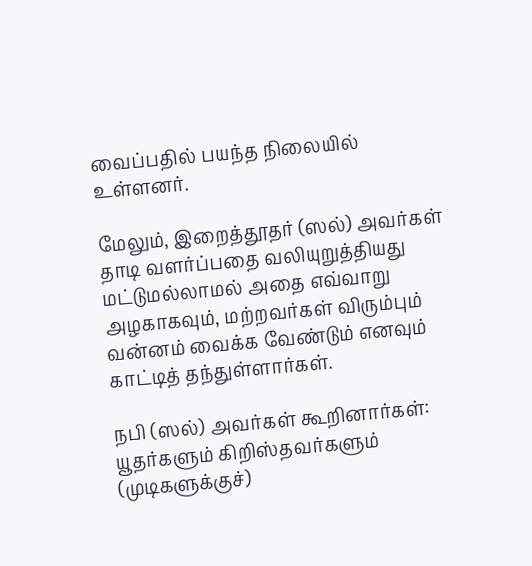வைப்பதில் பயந்த நிலையில் உள்ளனர்.

மேலும், இறைத்தூதர் (ஸல்) அவர்கள் தாடி வளர்ப்பதை வலியுறுத்தியது மட்டுமல்லாமல் அதை எவ்வாறு அழகாகவும், மற்றவர்கள் விரும்பும் வன்னம் வைக்க வேண்டும் எனவும் காட்டித் தந்துள்ளார்கள்.

நபி (ஸல்) அவர்கள் கூறினார்கள்: யூதர்களும் கிறிஸ்தவர்களும் (முடிகளுக்குச்)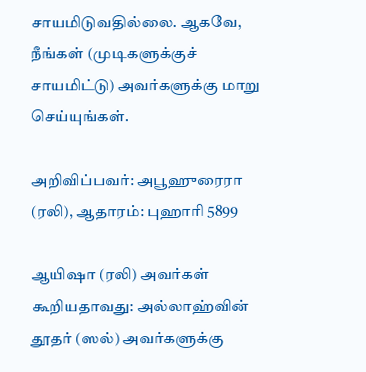சாயமிடுவதில்லை. ஆகவே, நீங்கள் (முடிகளுக்குச் சாயமிட்டு) அவர்களுக்கு மாறு செய்யுங்கள்.

அறிவிப்பவர்: அபூஹுரைரா (ரலி), ஆதாரம்: புஹாரி 5899

ஆயிஷா (ரலி) அவர்கள் கூறியதாவது: அல்லாஹ்வின் தூதர் (ஸல்) அவர்களுக்கு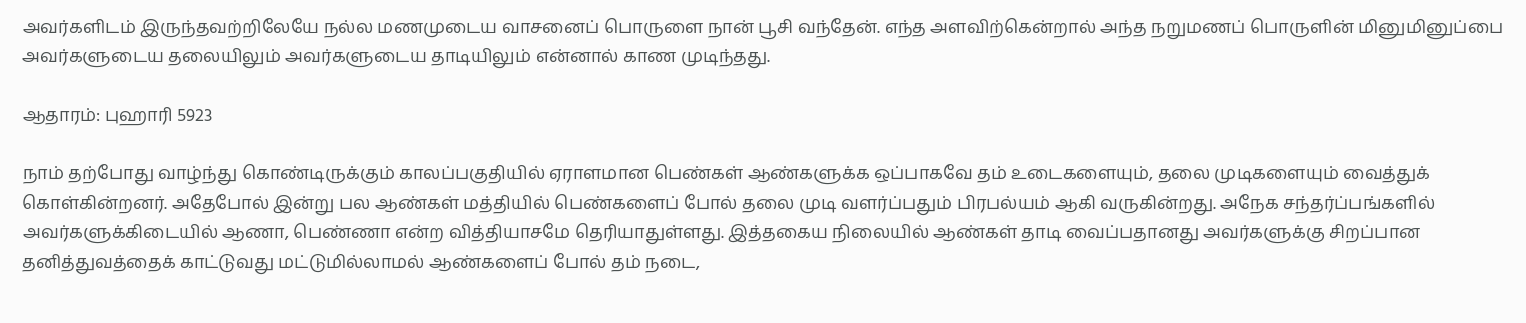அவர்களிடம் இருந்தவற்றிலேயே நல்ல மணமுடைய வாசனைப் பொருளை நான் பூசி வந்தேன். எந்த அளவிற்கென்றால் அந்த நறுமணப் பொருளின் மினுமினுப்பை அவர்களுடைய தலையிலும் அவர்களுடைய தாடியிலும் என்னால் காண முடிந்தது.

ஆதாரம்: புஹாரி 5923

நாம் தற்போது வாழ்ந்து கொண்டிருக்கும் காலப்பகுதியில் ஏராளமான பெண்கள் ஆண்களுக்க ஒப்பாகவே தம் உடைகளையும், தலை முடிகளையும் வைத்துக் கொள்கின்றனர். அதேபோல் இன்று பல ஆண்கள் மத்தியில் பெண்களைப் போல் தலை முடி வளர்ப்பதும் பிரபல்யம் ஆகி வருகின்றது. அநேக சந்தர்ப்பங்களில் அவர்களுக்கிடையில் ஆணா, பெண்ணா என்ற வித்தியாசமே தெரியாதுள்ளது. இத்தகைய நிலையில் ஆண்கள் தாடி வைப்பதானது அவர்களுக்கு சிறப்பான தனித்துவத்தைக் காட்டுவது மட்டுமில்லாமல் ஆண்களைப் போல் தம் நடை,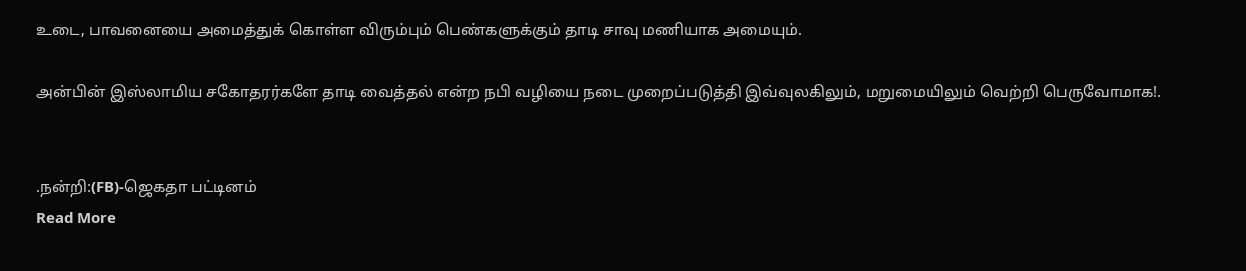உடை, பாவனையை அமைத்துக் கொள்ள விரும்பும் பெண்களுக்கும் தாடி சாவு மணியாக அமையும்.

அன்பின் இஸ்லாமிய சகோதரர்களே தாடி வைத்தல் என்ற நபி வழியை நடை முறைப்படுத்தி இவ்வுலகிலும், மறுமையிலும் வெற்றி பெருவோமாக!.


.நன்றி:(FB)-ஜெகதா பட்டினம்
Read More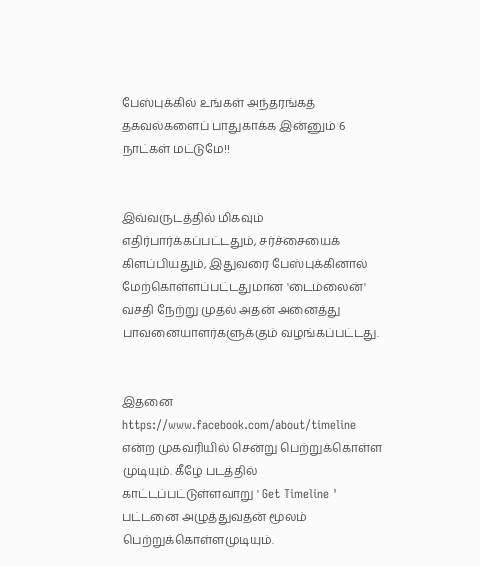பேஸ்புக்கில் உங்கள் அந்தரங்கத் தகவல்களைப் பாதுகாக்க இன்னும் 6 நாட்கள் மட்டுமே!!


இவ்வருடத்தில் மிகவும் எதிர்பார்க்கப்பட்டதும், சர்ச்சையைக் கிளப்பியதும், இதுவரை பேஸ்புக்கினால் மேற்கொள்ளப்பட்டதுமான 'டைம்லைன்' வசதி நேற்று முதல் அதன் அனைத்து பாவனையாளர்களுக்கும் வழங்கப்பட்டது.


இதனை https://www.facebook.com/about/timeline என்ற முகவரியில் சென்று பெற்றுக்கொள்ள முடியும். கீழே படத்தில் காட்டப்பட்டுள்ளவாறு ' Get Timeline ' பட்டனை அழுத்துவதன் மூலம் பெற்றுக்கொள்ளமுடியும்.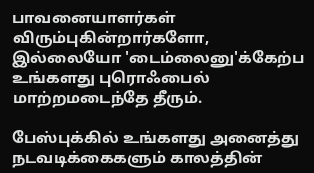பாவனையாளர்கள் விரும்புகின்றார்களோ, இல்லையோ 'டைம்லைனு'க்கேற்ப உங்களது புரொஃபைல் மாற்றமடைந்தே தீரும்.

பேஸ்புக்கில் உங்களது அனைத்து நடவடிக்கைகளும் காலத்தின்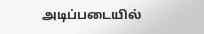அடிப்படையில்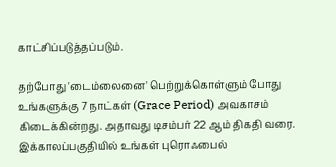காட்சிப்படுத்தப்படும்.

தற்போது 'டைம்லைனை' பெற்றுக்கொள்ளும் போது உங்களுக்கு 7 நாட்கள் (Grace Period) அவகாசம் கிடைக்கின்றது. அதாவது டிசம்பர் 22 ஆம் திகதி வரை. இக்காலப்பகுதியில் உங்கள் புரொஃபைல்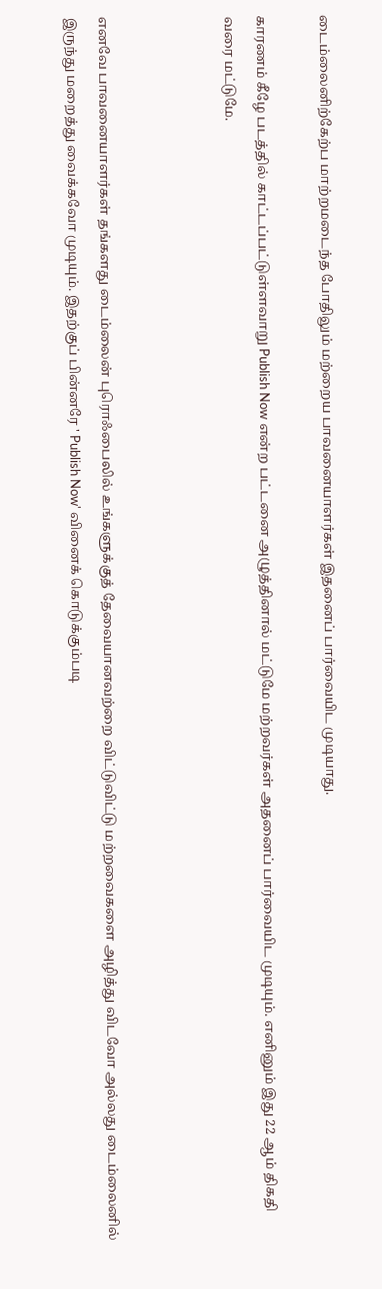டைம்லைனிற்கேற்ப மாற்றமடைந்த போதிலும் மற்றைய பாவனையாளர்கள் இதனைப் பார்வையிட முடியாது.

காரணம் கீழே படத்தில் காட்டப்பட்டுள்ளவாறு Publish Now என்ற பட்டனை அழுத்தினால் மட்டுமே மற்றவர்கள் அதனைப் பார்வையிட முடியும். எனினும் இது 22 ஆம் திகதி வரை மட்டுமே.



எனவே பாவனையாளர்கள் தங்களது டைம்லைன் புரொஃபைலில் உங்களுக்குத் தேவையானவற்றை விட்டுவிட்டு மற்றவைகளை அழித்து விடவோ அல்லது டைம்லைனில் இருந்து மறைத்து வைக்கவோ முடியும். இதற்குப் பின்னரே ' Publish Now' வினைக் கொடுக்கும்படி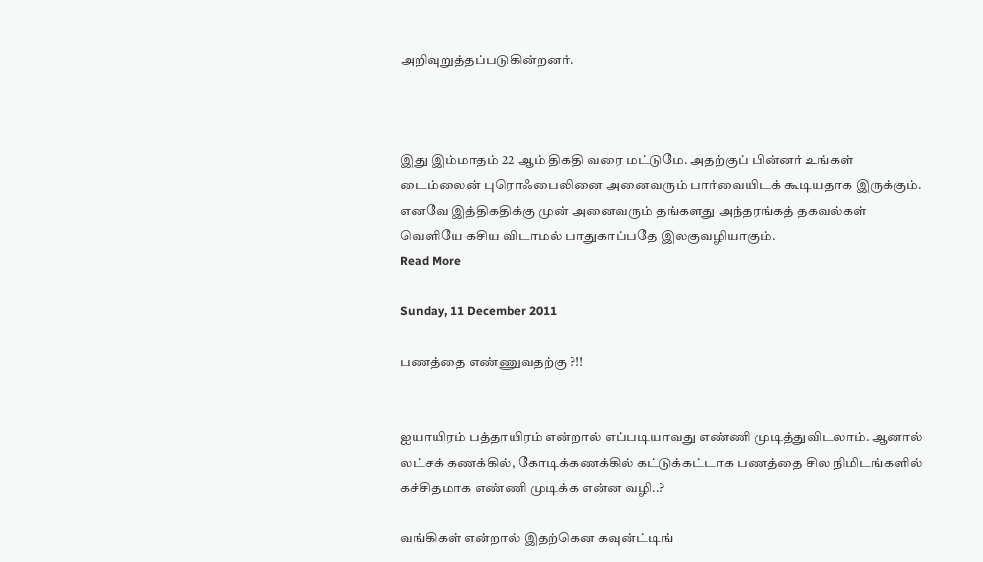அறிவுறுத்தப்படுகின்றனர்.



இது இம்மாதம் 22 ஆம் திகதி வரை மட்டுமே. அதற்குப் பின்னர் உங்கள் டைம்லைன் புரொஃபைலினை அனைவரும் பார்வையிடக் கூடியதாக இருக்கும். எனவே இத்திகதிக்கு முன் அனைவரும் தங்களது அந்தரங்கத் தகவல்கள் வெளியே கசிய விடாமல் பாதுகாப்பதே இலகுவழியாகும்.
Read More

Sunday, 11 December 2011

பணத்தை எண்ணுவதற்கு ?!!


ஐயாயிரம் பத்தாயிரம் என்றால் எப்படியாவது எண்ணி முடித்துவிடலாம். ஆனால் லட்சக் கணக்கில், கோடிக்கணக்கில் கட்டுக்கட்டாக பணத்தை சில நிமிடங்களில் கச்சிதமாக எண்ணி முடிக்க என்ன வழி..?

வங்கிகள் என்றால் இதற்கென கவுன்ட்டிங்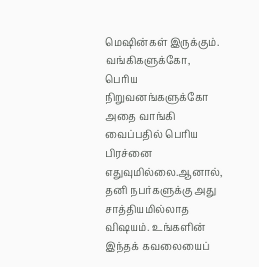மெஷின்கள் இருக்கும். வங்கிகளுக்கோ, பெரிய நிறுவனங்களுக்கோ அதை வாங்கி வைப்பதில் பெரிய பிரச்னை எதுவுமில்லை.ஆனால், தனி நபர்களுக்கு அது சாத்தியமில்லாத விஷயம். உங்களின் இந்தக் கவலையைப்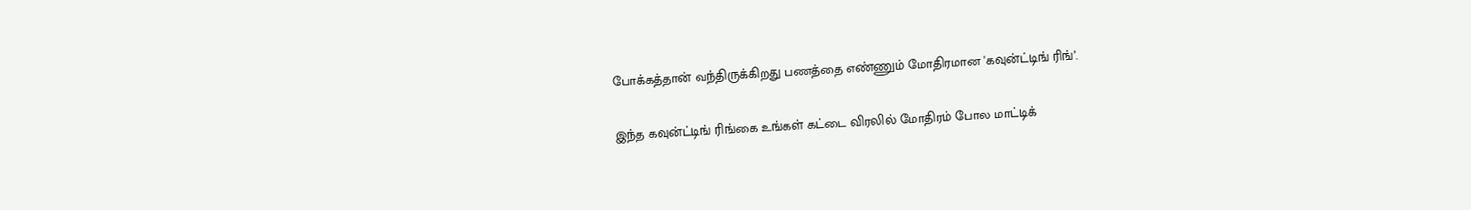போக்கத்தான் வந்திருக்கிறது பணத்தை எண்ணும் மோதிரமான 'கவுன்ட்டிங் ரிங்’.

இந்த கவுன்ட்டிங் ரிங்கை உங்கள் கட்டை விரலில் மோதிரம் போல மாட்டிக்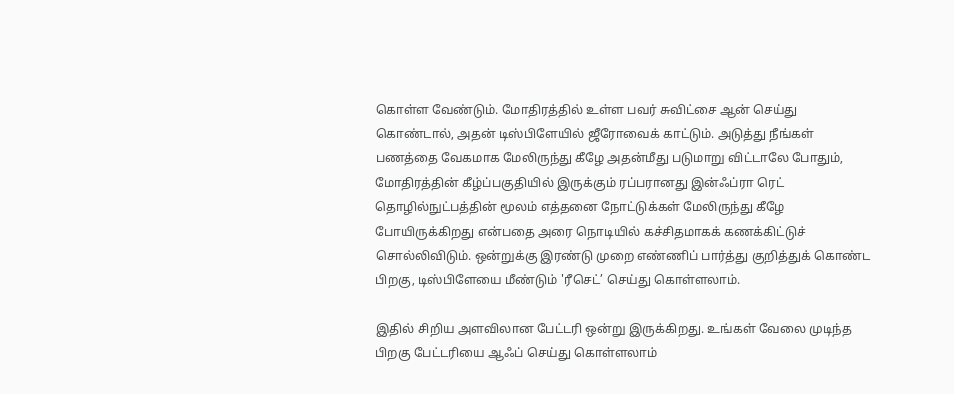கொள்ள வேண்டும். மோதிரத்தில் உள்ள பவர் சுவிட்சை ஆன் செய்து கொண்டால், அதன் டிஸ்பிளேயில் ஜீரோவைக் காட்டும். அடுத்து நீங்கள் பணத்தை வேகமாக மேலிருந்து கீழே அதன்மீது படுமாறு விட்டாலே போதும், மோதிரத்தின் கீழ்ப்பகுதியில் இருக்கும் ரப்பரானது இன்ஃப்ரா ரெட் தொழில்நுட்பத்தின் மூலம் எத்தனை நோட்டுக்கள் மேலிருந்து கீழே போயிருக்கிறது என்பதை அரை நொடியில் கச்சிதமாகக் கணக்கிட்டுச் சொல்லிவிடும். ஒன்றுக்கு இரண்டு முறை எண்ணிப் பார்த்து குறித்துக் கொண்ட பிறகு, டிஸ்பிளேயை மீண்டும் 'ரீசெட்’ செய்து கொள்ளலாம்.

இதில் சிறிய அளவிலான பேட்டரி ஒன்று இருக்கிறது. உங்கள் வேலை முடிந்த பிறகு பேட்டரியை ஆஃப் செய்து கொள்ளலாம்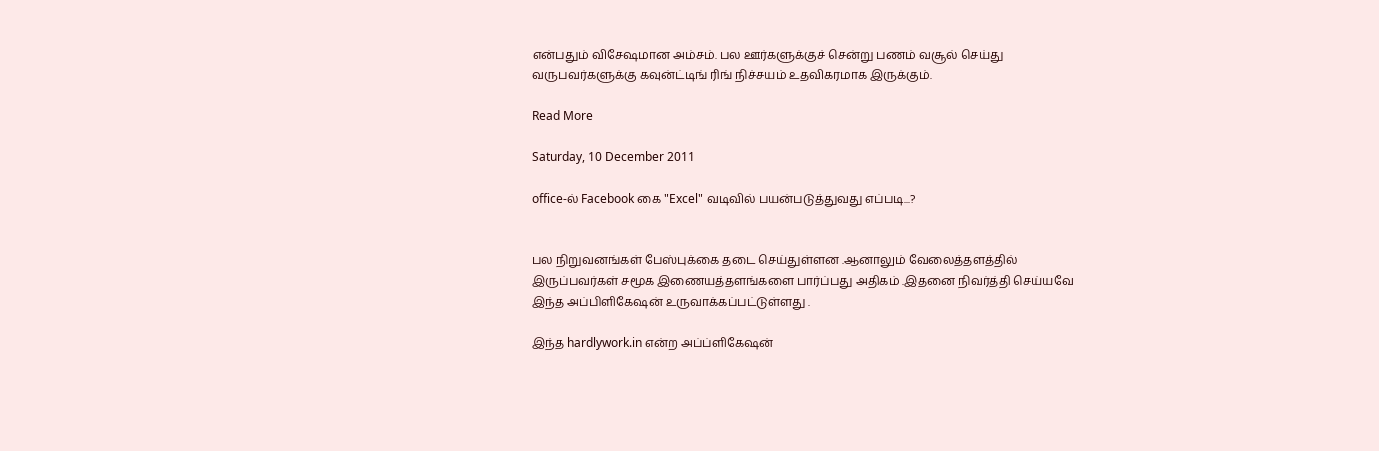என்பதும் விசேஷமான அம்சம். பல ஊர்களுக்குச் சென்று பணம் வசூல் செய்து வருபவர்களுக்கு கவுன்ட்டிங் ரிங் நிச்சயம் உதவிகரமாக இருக்கும்.

Read More

Saturday, 10 December 2011

office-ல் Facebook கை "Excel" வடிவில் பயன்படுத்துவது எப்படி...?


பல நிறுவனங்கள் பேஸ்புக்கை தடை செய்துள்ளன .ஆனாலும் வேலைத்தளத்தில் இருப்பவர்கள் சமூக இணையத்தளங்களை பார்ப்பது அதிகம் .இதனை நிவர்த்தி செய்யவே இந்த அப்பிளிகேஷன் உருவாக்கப்பட்டுள்ளது .

இந்த hardlywork.in என்ற அப்ப்ளிகேஷன்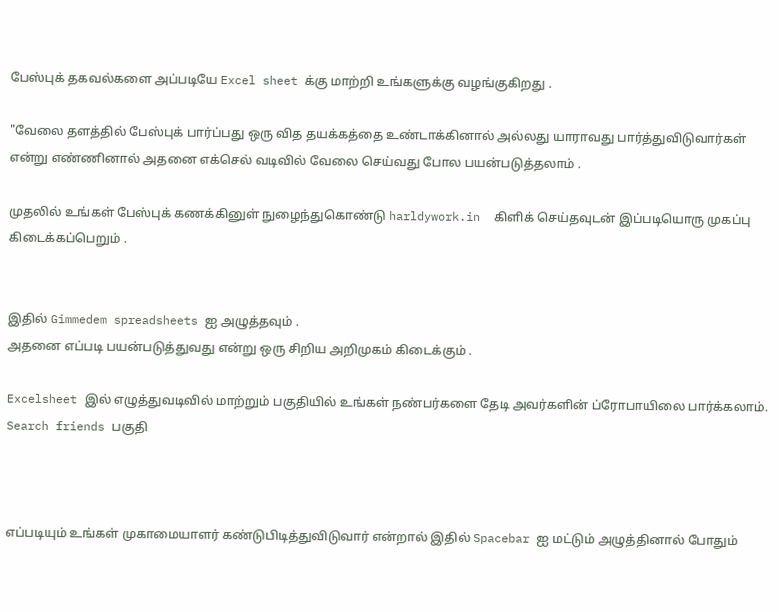பேஸ்புக் தகவல்களை அப்படியே Excel sheet க்கு மாற்றி உங்களுக்கு வழங்குகிறது .

"வேலை தளத்தில் பேஸ்புக் பார்ப்பது ஒரு வித தயக்கத்தை உண்டாக்கினால் அல்லது யாராவது பார்த்துவிடுவார்கள் என்று எண்ணினால் அதனை எக்செல் வடிவில் வேலை செய்வது போல பயன்படுத்தலாம் .

முதலில் உங்கள் பேஸ்புக் கணக்கினுள் நுழைந்துகொண்டு harldywork.in  கிளிக் செய்தவுடன் இப்படியொரு முகப்பு கிடைக்கப்பெறும் .


இதில் Gimmedem spreadsheets ஐ அழுத்தவும் .
அதனை எப்படி பயன்படுத்துவது என்று ஒரு சிறிய அறிமுகம் கிடைக்கும் .

Excelsheet இல் எழுத்துவடிவில் மாற்றும் பகுதியில் உங்கள் நண்பர்களை தேடி அவர்களின் ப்ரோபாயிலை பார்க்கலாம். Search friends பகுதி



எப்படியும் உங்கள் முகாமையாளர் கண்டுபிடித்துவிடுவார் என்றால் இதில் Spacebar ஐ மட்டும் அழுத்தினால் போதும்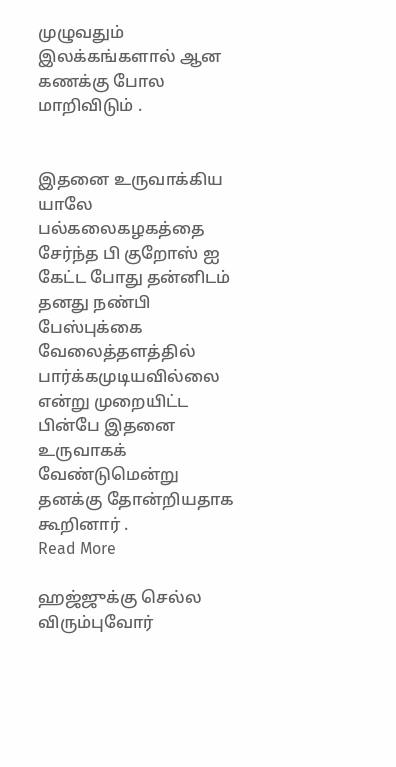முழுவதும் இலக்கங்களால் ஆன  கணக்கு போல மாறிவிடும் .


இதனை உருவாக்கிய யாலே பல்கலைகழகத்தை சேர்ந்த பி குறோஸ் ஐ கேட்ட போது தன்னிடம் தனது நண்பி பேஸ்புக்கை  வேலைத்தளத்தில் பார்க்கமுடியவில்லை என்று முறையிட்ட பின்பே இதனை உருவாகக் வேண்டுமென்று தனக்கு தோன்றியதாக கூறினார் .
Read More

ஹஜ்ஜுக்கு செல்ல விரும்புவோர்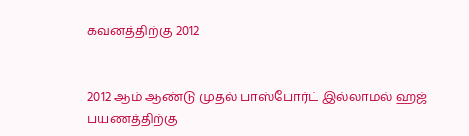கவனத்திற்கு 2012


2012 ஆம் ஆண்டு முதல் பாஸ்போர்ட் இல்லாமல் ஹஜ் பயணத்திற்கு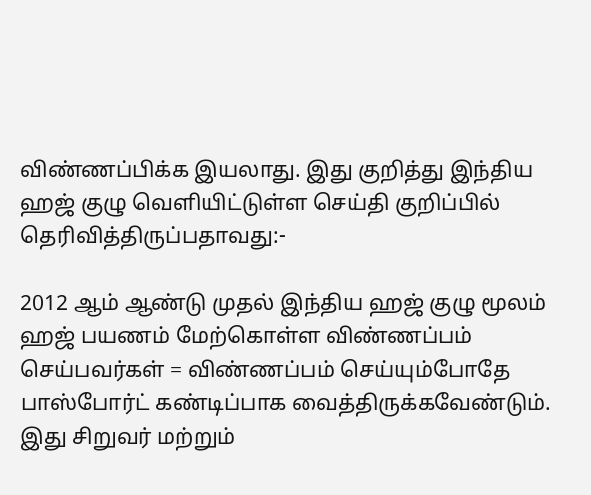விண்ணப்பிக்க இயலாது. இது குறித்து இந்திய ஹஜ் குழு வெளியிட்டுள்ள செய்தி குறிப்பில் தெரிவித்திருப்பதாவது:-

2012 ஆம் ஆண்டு முதல் இந்திய ஹஜ் குழு மூலம் ஹஜ் பயணம் மேற்கொள்ள விண்ணப்பம் செய்பவர்கள் = விண்ணப்பம் செய்யும்போதே பாஸ்போர்ட் கண்டிப்பாக வைத்திருக்கவேண்டும். இது சிறுவர் மற்றும்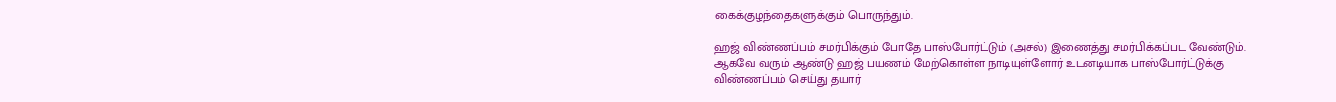கைக்குழந்தைகளுக்கும் பொருந்தும்.

ஹஜ் விண்ணப்பம் சமர்பிக்கும் போதே பாஸ்போர்ட்டும் (அசல்) இணைத்து சமர்பிக்கப்பட வேண்டும். ஆகவே வரும் ஆண்டு ஹஜ் பயணம் மேற்கொள்ள நாடியுள்ளோர் உடனடியாக பாஸ்போர்ட்டுக்கு விண்ணப்பம் செய்து தயார்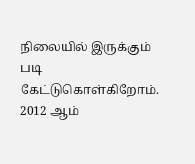நிலையில் இருக்கும் படி கேட்டுகொள்கிறோம். 2012 ஆம்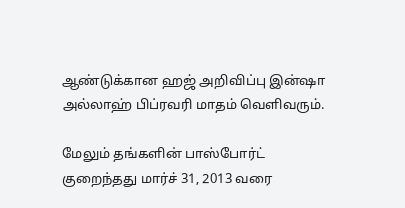ஆண்டுக்கான ஹஜ் அறிவிப்பு இன்ஷா அல்லாஹ் பிப்ரவரி மாதம் வெளிவரும்.

மேலும் தங்களின் பாஸ்போர்ட் குறைந்தது மார்ச் 31, 2013 வரை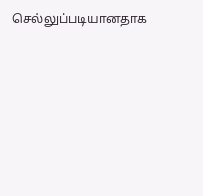செல்லுப்படியானதாக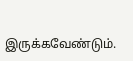இருக்கவேண்டும்.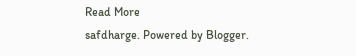Read More
safdharge. Powered by Blogger.